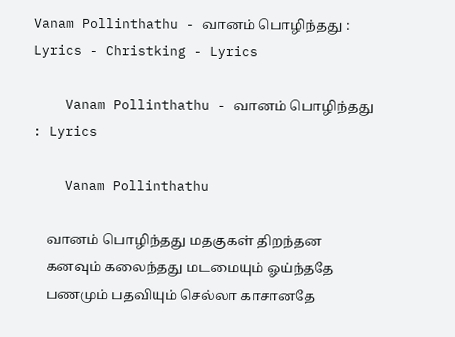Vanam Pollinthathu - வானம் பொழிந்தது : Lyrics - Christking - Lyrics

    Vanam Pollinthathu - வானம் பொழிந்தது : Lyrics

    Vanam Pollinthathu

    வானம் பொழிந்தது மதகுகள் திறந்தன
    கனவும் கலைந்தது மடமையும் ஓய்ந்ததே
    பணமும் பதவியும் செல்லா காசானதே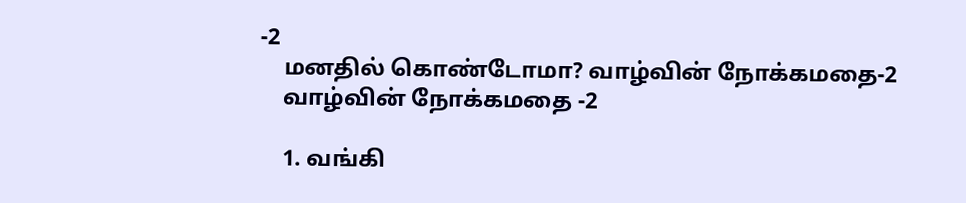-2
    மனதில் கொண்டோமா? வாழ்வின் நோக்கமதை-2
    வாழ்வின் நோக்கமதை -2

    1. வங்கி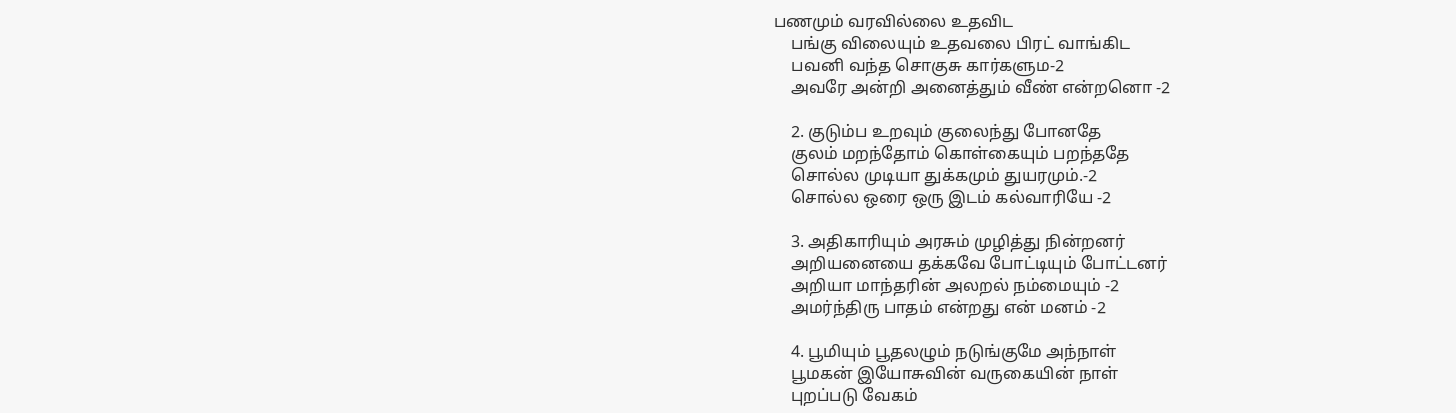பணமும் வரவில்லை உதவிட
    பங்கு விலையும் உதவலை பிரட் வாங்கிட
    பவனி வந்த சொகுசு கார்களும-2
    அவரே அன்றி அனைத்தும் வீண் என்றனொ -2

    2. குடும்ப உறவும் குலைந்து போனதே
    குலம் மறந்தோம் கொள்கையும் பறந்ததே
    சொல்ல முடியா துக்கமும் துயரமும்.-2
    சொல்ல ஒரை ஒரு இடம் கல்வாரியே -2

    3. அதிகாரியும் அரசும் முழித்து நின்றனர்
    அறியனையை தக்கவே போட்டியும் போட்டனர்
    அறியா மாந்தரின் அலறல் நம்மையும் -2
    அமர்ந்திரு பாதம் என்றது என் மனம் -2

    4. பூமியும் பூதலழும் நடுங்குமே அந்நாள்
    பூமகன் இயோசுவின் வருகையின் நாள்
    புறப்படு வேகம்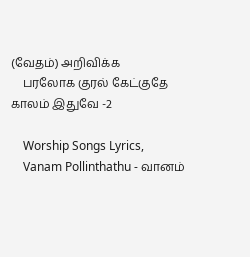(வேதம்) அறிவிக்க
    பரலோக குரல் கேட்குதே காலம் இதுவே -2

    Worship Songs Lyrics,
    Vanam Pollinthathu - வானம்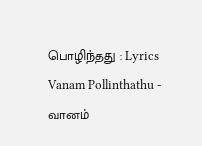பொழிந்தது : Lyrics Vanam Pollinthathu - வானம்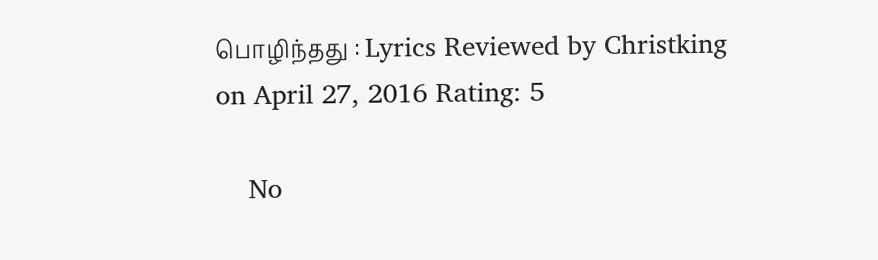பொழிந்தது : Lyrics Reviewed by Christking on April 27, 2016 Rating: 5

    No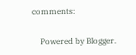comments:

    Powered by Blogger.